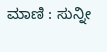ಮಾಣಿ : ಸುನ್ನೀ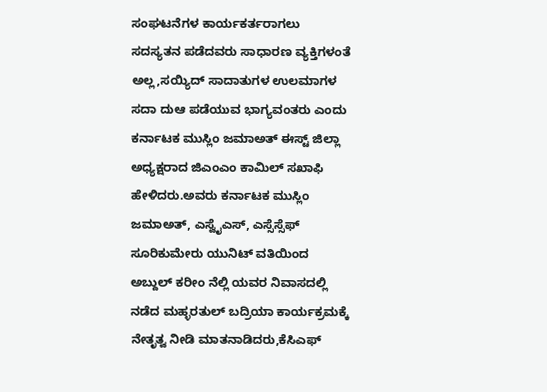ಸಂಘಟನೆಗಳ ಕಾರ್ಯಕರ್ತರಾಗಲು ಸದಸ್ಯತನ ಪಡೆದವರು ಸಾಧಾರಣ ವ್ಯಕ್ತಿಗಳಂತೆ ಅಲ್ಲ,ಸಯ್ಯಿದ್ ಸಾದಾತುಗಳ ಉಲಮಾಗಳ ಸದಾ ದುಆ ಪಡೆಯುವ ಭಾಗ್ಯವಂತರು ಎಂದು ಕರ್ನಾಟಕ ಮುಸ್ಲಿಂ ಜಮಾಅತ್ ಈಸ್ಟ್ ಜಿಲ್ಲಾ ಅಧ್ಯಕ್ಷರಾದ ಜಿಎಂಎಂ ಕಾಮಿಲ್ ಸಖಾಫಿ ಹೇಳಿದರು.ಅವರು ಕರ್ನಾಟಕ ಮುಸ್ಲಿಂ ಜಮಾಅತ್, ಎಸ್ವೈಎಸ್, ಎಸ್ಸೆಸ್ಸೆಫ್ ಸೂರಿಕುಮೇರು ಯುನಿಟ್ ವತಿಯಿಂದ ಅಬ್ದುಲ್ ಕರೀಂ ನೆಲ್ಲಿ ಯವರ ನಿವಾಸದಲ್ಲಿ ನಡೆದ ಮಹ್ಳರತುಲ್ ಬದ್ರಿಯಾ ಕಾರ್ಯಕ್ರಮಕ್ಕೆ ನೇತೃತ್ವ ನೀಡಿ ಮಾತನಾಡಿದರು,ಕೆಸಿಎಫ್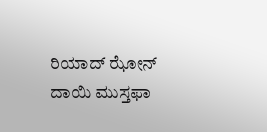ರಿಯಾದ್ ಝೋನ್ ದಾಯಿ ಮುಸ್ತಫಾ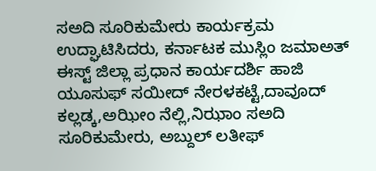ಸಅದಿ ಸೂರಿಕುಮೇರು ಕಾರ್ಯಕ್ರಮ ಉದ್ಘಾಟಿಸಿದರು, ಕರ್ನಾಟಕ ಮುಸ್ಲಿಂ ಜಮಾಅತ್ ಈಸ್ಟ್ ಜಿಲ್ಲಾ ಪ್ರಧಾನ ಕಾರ್ಯದರ್ಶಿ ಹಾಜಿ ಯೂಸುಫ್ ಸಯೀದ್ ನೇರಳಕಟ್ಟೆ,ದಾವೂದ್ ಕಲ್ಲಡ್ಕ,ಅಝೀಂ ನೆಲ್ಲಿ,ನಿಝಾಂ ಸಅದಿ ಸೂರಿಕುಮೇರು, ಅಬ್ದುಲ್ ಲತೀಫ್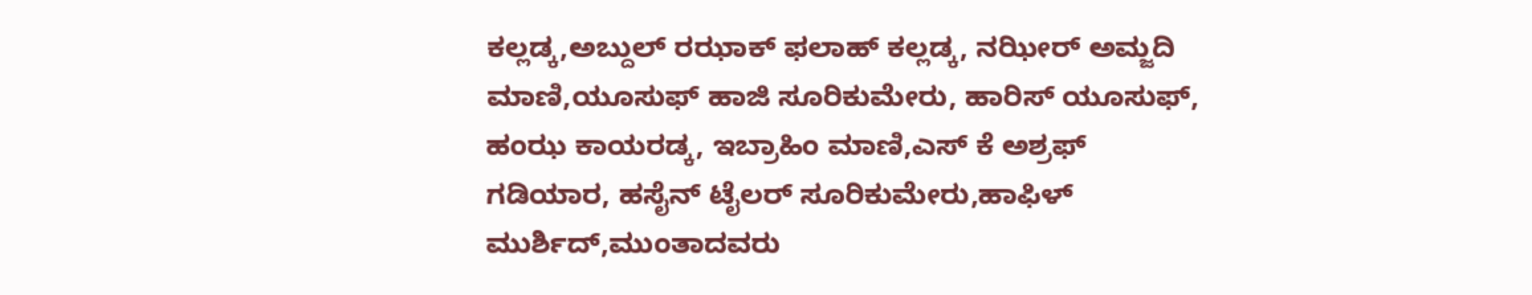ಕಲ್ಲಡ್ಕ,ಅಬ್ದುಲ್ ರಝಾಕ್ ಫಲಾಹ್ ಕಲ್ಲಡ್ಕ, ನಝೀರ್ ಅಮ್ಜದಿ ಮಾಣಿ,ಯೂಸುಫ್ ಹಾಜಿ ಸೂರಿಕುಮೇರು, ಹಾರಿಸ್ ಯೂಸುಫ್, ಹಂಝ ಕಾಯರಡ್ಕ, ಇಬ್ರಾಹಿಂ ಮಾಣಿ,ಎಸ್ ಕೆ ಅಶ್ರಫ್ ಗಡಿಯಾರ, ಹಸೈನ್ ಟೈಲರ್ ಸೂರಿಕುಮೇರು,ಹಾಫಿಳ್ ಮುರ್ಶಿದ್,ಮುಂತಾದವರು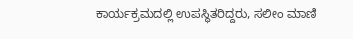ಕಾರ್ಯಕ್ರಮದಲ್ಲಿ ಉಪಸ್ಥಿತರಿದ್ದರು, ಸಲೀಂ ಮಾಣಿ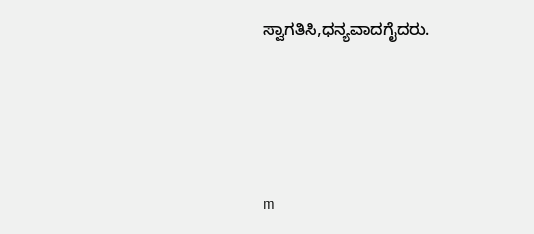ಸ್ವಾಗತಿಸಿ,ಧನ್ಯವಾದಗೈದರು.




m